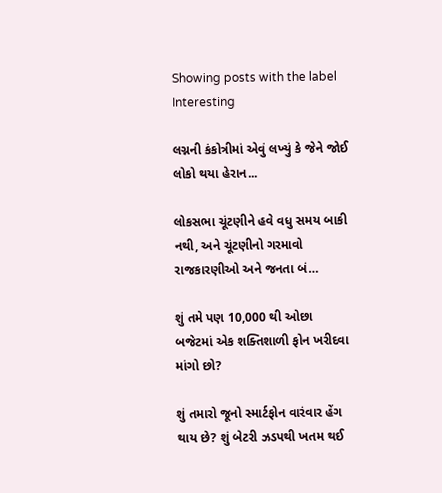Showing posts with the label Interesting

લગ્નની કંકોત્રીમાં એવું લખ્યું કે જેને જોઈ લોકો થયા હેરાન...

લોકસભા ચૂંટણીને હવે વધુ સમય બાકી નથી, અને ચૂંટણીનો ગરમાવો રાજકારણીઓ અને જનતા બં…

શું તમે પણ 10,000 થી ઓછા બજેટમાં એક શક્તિશાળી ફોન ખરીદવા માંગો છો?

શું તમારો જૂનો સ્માર્ટફોન વારંવાર હેંગ થાય છે? શું બેટરી ઝડપથી ખતમ થઈ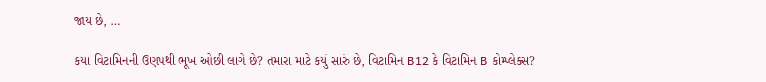જાય છે, …

કયા વિટામિનની ઉણપથી ભૂખ ઓછી લાગે છે? તમારા માટે કયું સારું છે, વિટામિન B12 કે વિટામિન B કોમ્પ્લેક્સ?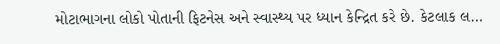મોટાભાગના લોકો પોતાની ફિટનેસ અને સ્વાસ્થ્ય પર ધ્યાન કેન્દ્રિત કરે છે. કેટલાક લ…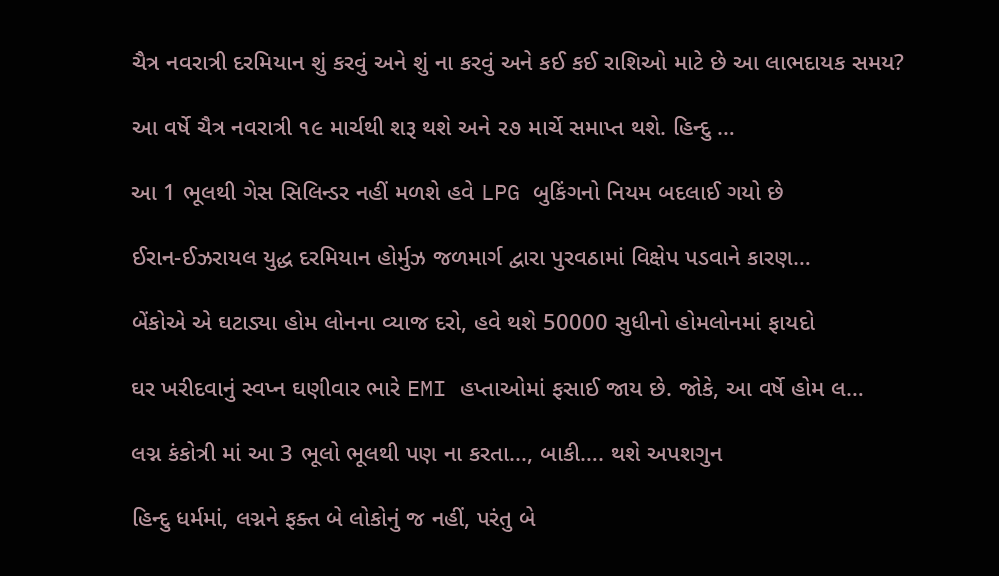ચૈત્ર નવરાત્રી દરમિયાન શું કરવું અને શું ના કરવું અને કઈ કઈ રાશિઓ માટે છે આ લાભદાયક સમય?

આ વર્ષે ચૈત્ર નવરાત્રી ૧૯ માર્ચથી શરૂ થશે અને ૨૭ માર્ચે સમાપ્ત થશે. હિન્દુ …

આ 1 ભૂલથી ગેસ સિલિન્ડર નહીં મળશે હવે LPG બુકિંગનો નિયમ બદલાઈ ગયો છે

ઈરાન-ઈઝરાયલ યુદ્ધ દરમિયાન હોર્મુઝ જળમાર્ગ દ્વારા પુરવઠામાં વિક્ષેપ પડવાને કારણ…

બેંકોએ એ ઘટાડ્યા હોમ લોનના વ્યાજ દરો, હવે થશે 50000 સુધીનો હોમલોનમાં ફાયદો

ઘર ખરીદવાનું સ્વપ્ન ઘણીવાર ભારે EMI હપ્તાઓમાં ફસાઈ જાય છે. જોકે, આ વર્ષે હોમ લ…

લગ્ન કંકોત્રી માં આ 3 ભૂલો ભૂલથી પણ ના કરતા..., બાકી…. થશે અપશગુન

હિન્દુ ધર્મમાં, લગ્નને ફક્ત બે લોકોનું જ નહીં, પરંતુ બે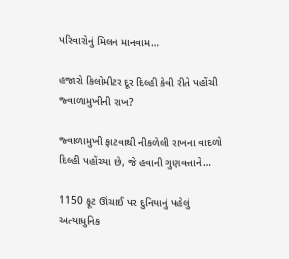પરિવારોનું મિલન માનવામ…

હજારો કિલોમીટર દૂર દિલ્હી કેવી રીતે પહોંચી જ્વાળામુખીની રાખ?

જ્વાળામુખી ફાટવાથી નીકળેલી રાખના વાદળો દિલ્હી પહોંચ્યા છે, જે હવાની ગુણવત્તાને…

1150 ફૂટ ઊંચાઈ પર દુનિયાનું પહેલું અત્યાધુનિક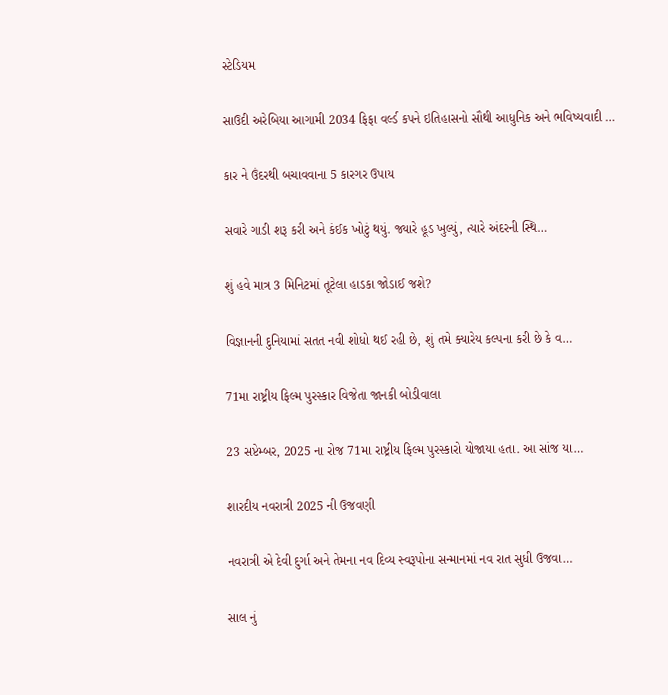સ્ટેડિયમ

સાઉદી અરેબિયા આગામી 2034 ફિફા વર્લ્ડ કપને ઇતિહાસનો સૌથી આધુનિક અને ભવિષ્યવાદી …

કાર ને ઉંદરથી બચાવવાના 5 કારગર ઉપાય

સવારે ગાડી શરૂ કરી અને કંઈક ખોટું થયું. જ્યારે હૂડ ખુલ્યું, ત્યારે અંદરની સ્થિ…

શું હવે માત્ર 3 મિનિટમાં તૂટેલા હાડકા જોડાઈ જશે?

વિજ્ઞાનની દુનિયામાં સતત નવી શોધો થઈ રહી છે, શું તમે ક્યારેય કલ્પના કરી છે કે વ…

71મા રાષ્ટ્રીય ફિલ્મ પુરસ્કાર વિજેતા જાનકી બોડીવાલા

23 સપ્ટેમ્બર, 2025 ના રોજ 71મા રાષ્ટ્રીય ફિલ્મ પુરસ્કારો યોજાયા હતા. આ સાંજ યા…

શારદીય નવરાત્રી 2025 ની ઉજવણી

નવરાત્રી એ દેવી દુર્ગા અને તેમના નવ દિવ્ય સ્વરૂપોના સન્માનમાં નવ રાત સુધી ઉજવા…

સાલ નું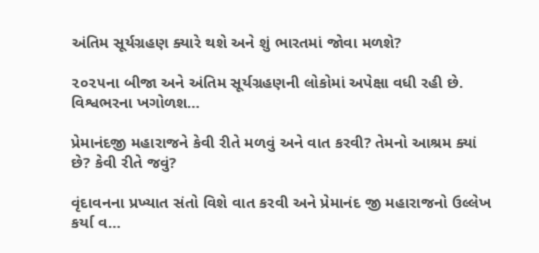અંતિમ સૂર્યગ્રહણ ક્યારે થશે અને શું ભારતમાં જોવા મળશે?

૨૦૨૫ના બીજા અને અંતિમ સૂર્યગ્રહણની લોકોમાં અપેક્ષા વધી રહી છે. વિશ્વભરના ખગોળશ…

પ્રેમાનંદજી મહારાજને કેવી રીતે મળવું અને વાત કરવી? તેમનો આશ્રમ ક્યાં છે? કેવી રીતે જવું?

વૃંદાવનના પ્રખ્યાત સંતો વિશે વાત કરવી અને પ્રેમાનંદ જી મહારાજનો ઉલ્લેખ કર્યા વ…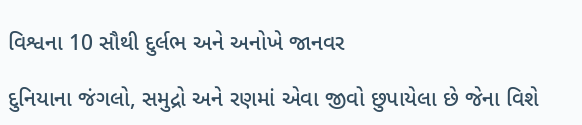વિશ્વના 10 સૌથી દુર્લભ અને અનોખે જાનવર

દુનિયાના જંગલો, સમુદ્રો અને રણમાં એવા જીવો છુપાયેલા છે જેના વિશે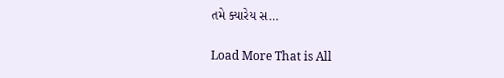તમે ક્યારેય સ…

Load More That is All